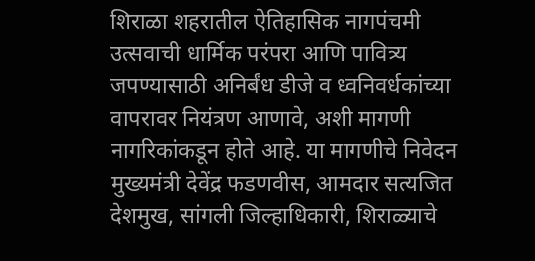शिराळा शहरातील ऐतिहासिक नागपंचमी उत्सवाची धार्मिक परंपरा आणि पावित्र्य जपण्यासाठी अनिर्बंध डीजे व ध्वनिवर्धकांच्या वापरावर नियंत्रण आणावे, अशी मागणी नागरिकांकडून होते आहे. या मागणीचे निवेदन मुख्यमंत्री देवेंद्र फडणवीस, आमदार सत्यजित देशमुख, सांगली जिल्हाधिकारी, शिराळ्याचे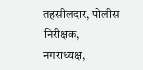तहसीलदार, पोलीस निरीक्षक, नगराध्यक्ष,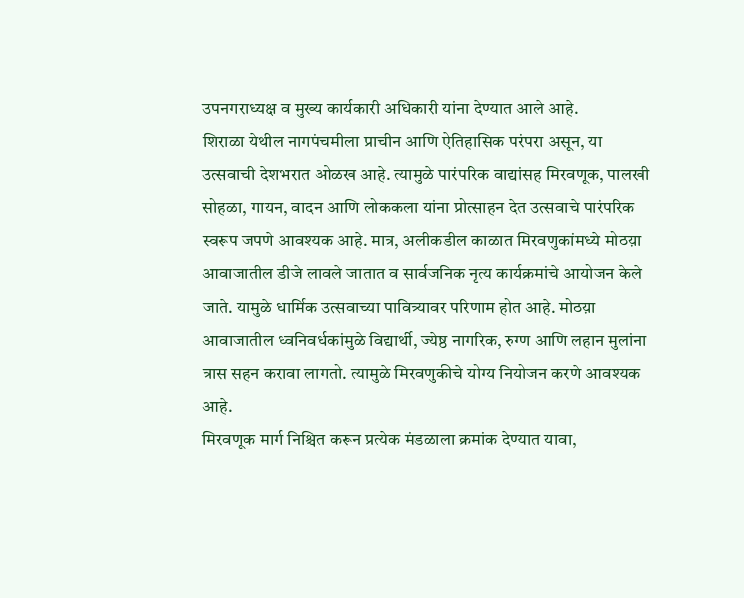उपनगराध्यक्ष व मुख्य कार्यकारी अधिकारी यांना देण्यात आले आहे.
शिराळा येथील नागपंचमीला प्राचीन आणि ऐतिहासिक परंपरा असून, या उत्सवाची देशभरात ओळख आहे. त्यामुळे पारंपरिक वाद्यांसह मिरवणूक, पालखी सोहळा, गायन, वादन आणि लोककला यांना प्रोत्साहन देत उत्सवाचे पारंपरिक स्वरूप जपणे आवश्यक आहे. मात्र, अलीकडील काळात मिरवणुकांमध्ये मोठय़ा आवाजातील डीजे लावले जातात व सार्वजनिक नृत्य कार्यक्रमांचे आयोजन केले जाते. यामुळे धार्मिक उत्सवाच्या पावित्र्यावर परिणाम होत आहे. मोठय़ा आवाजातील ध्वनिवर्धकांमुळे विद्यार्थी, ज्येष्ठ नागरिक, रुग्ण आणि लहान मुलांना त्रास सहन करावा लागतो. त्यामुळे मिरवणुकीचे योग्य नियोजन करणे आवश्यक आहे.
मिरवणूक मार्ग निश्चित करून प्रत्येक मंडळाला क्रमांक देण्यात यावा,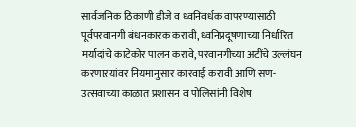सार्वजनिक ठिकाणी डीजे व ध्वनिवर्धक वापरण्यासाठी पूर्वपरवानगी बंधनकारक करावी, ध्वनिप्रदूषणाच्या निर्धारित मर्यादांचे काटेकोर पालन करावे, परवानगीच्या अटींचे उल्लंघन करणाऱयांवर नियमानुसार कारवाई करावी आणि सण-उत्सवाच्या काळात प्रशासन व पोलिसांनी विशेष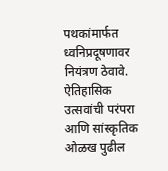पथकांमार्फत ध्वनिप्रदूषणावर नियंत्रण ठेवावे. ऐतिहासिक उत्सवांची परंपरा आणि सांस्कृतिक ओळख पुढील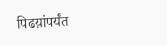पिढय़ांपर्यंत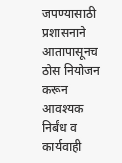जपण्यासाठी प्रशासनाने आतापासूनच ठोस नियोजन करून आवश्यक निर्बंध व कार्यवाही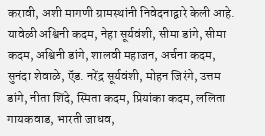करावी, अशी मागणी ग्रामस्थांनी निवेदनाद्वारे केली आहे.
यावेळी अश्विनी कदम, नेहा सूर्यवंशी, सीमा डांगे, सीमा कदम, अश्विनी डांगे, शालवी महाजन, अर्चना कदम, सुनंदा शेवाळे, ऍड. नरेंद्र सूर्यवंशी, मोहन जिरंगे, उत्तम डांगे, नीता शिंदे, स्मिता कदम, प्रियांका कदम, ललिता गायकवाड, भारती जाधव,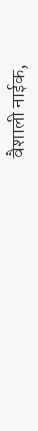वैशाली नाईक,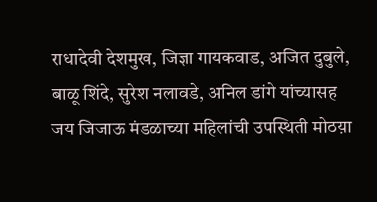राधादेवी देशमुख, जिज्ञा गायकवाड, अजित दुबुले, बाळू शिंदे, सुरेश नलावडे, अनिल डांगे यांच्यासह जय जिजाऊ मंडळाच्या महिलांची उपस्थिती मोठय़ा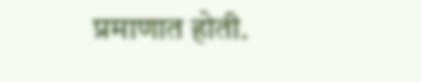प्रमाणात होती.